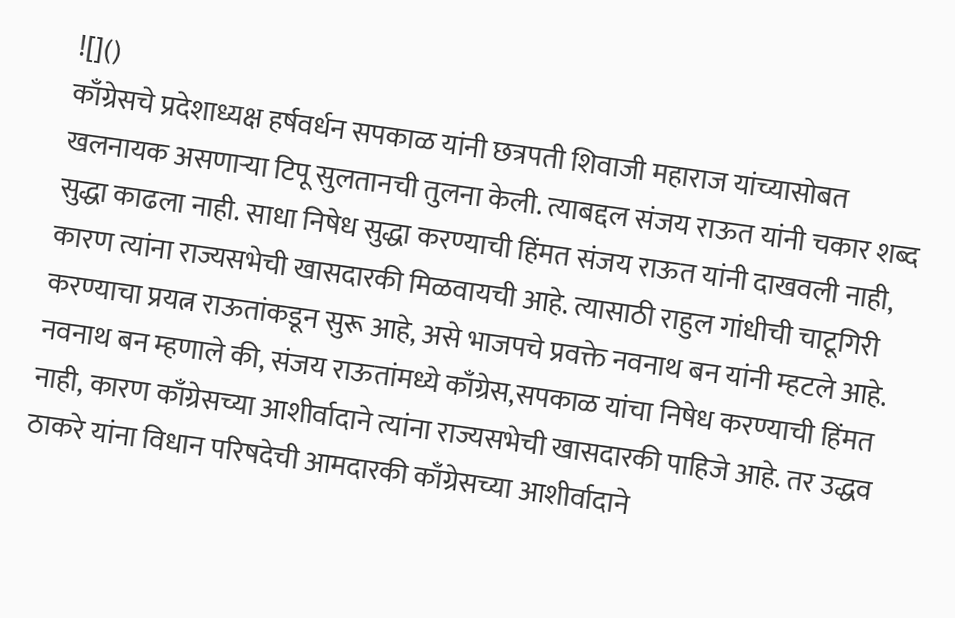![]()
काँग्रेसचे प्रदेशाध्यक्ष हर्षवर्धन सपकाळ यांनी छत्रपती शिवाजी महाराज यांच्यासोबत खलनायक असणाऱ्या टिपू सुलतानची तुलना केली. त्याबद्दल संजय राऊत यांनी चकार शब्द सुद्धा काढला नाही. साधा निषेध सुद्धा करण्याची हिंमत संजय राऊत यांनी दाखवली नाही, कारण त्यांना राज्यसभेची खासदारकी मिळवायची आहे. त्यासाठी राहुल गांधीची चाटूगिरी करण्याचा प्रयत्न राऊतांकडून सुरू आहे, असे भाजपचे प्रवक्ते नवनाथ बन यांनी म्हटले आहे. नवनाथ बन म्हणाले की, संजय राऊतांमध्ये काँग्रेस,सपकाळ यांचा निषेध करण्याची हिंमत नाही, कारण काँग्रेसच्या आशीर्वादाने त्यांना राज्यसभेची खासदारकी पाहिजे आहे. तर उद्धव ठाकरे यांना विधान परिषदेची आमदारकी काँग्रेसच्या आशीर्वादाने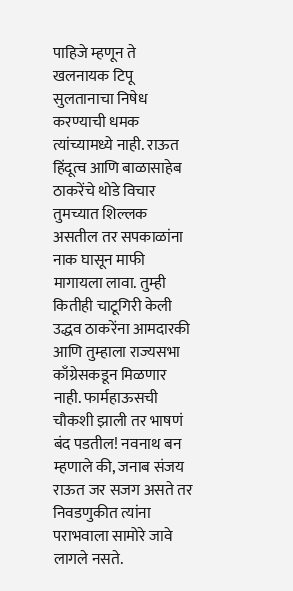पाहिजे म्हणून ते खलनायक टिपू सुलतानाचा निषेध करण्याची धमक त्यांच्यामध्ये नाही. राऊत हिंदूत्व आणि बाळासाहेब ठाकरेंचे थोडे विचार तुमच्यात शिल्लक असतील तर सपकाळांना नाक घासून माफी मागायला लावा. तुम्ही कितीही चाटूगिरी केली उद्धव ठाकरेंना आमदारकी आणि तुम्हाला राज्यसभा काँग्रेसकडून मिळणार नाही. फार्महाऊसची चौकशी झाली तर भाषणं बंद पडतील! नवनाथ बन म्हणाले की, जनाब संजय राऊत जर सजग असते तर निवडणुकीत त्यांना पराभवाला सामोरे जावे लागले नसते.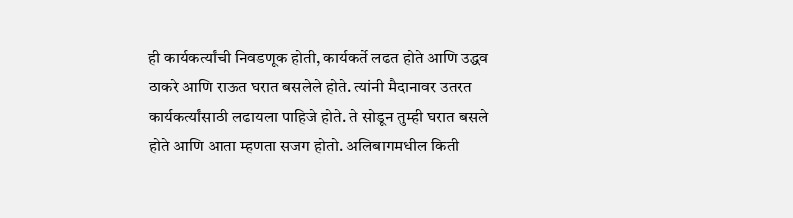ही कार्यकर्त्यांची निवडणूक होती, कार्यकर्ते लढत होते आणि उद्धव ठाकरे आणि राऊत घरात बसलेले होते. त्यांनी मैदानावर उतरत कार्यकर्त्यांसाठी लढायला पाहिजे होते. ते सोडून तुम्ही घरात बसले होते आणि आता म्हणता सजग होतो. अलिबागमधील किती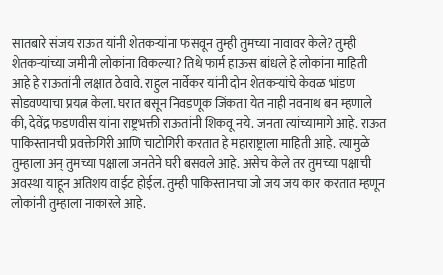सातबारे संजय राऊत यांनी शेतकऱ्यांना फसवून तुम्ही तुमच्या नावावर केले? तुम्ही शेतकऱ्यांच्या जमीनी लोकांना विकल्या? तिथे फार्म हाऊस बांधले हे लोकांना माहिती आहे हे राऊतांनी लक्षात ठेवावे. राहुल नार्वेकर यांनी दोन शेतकऱ्यांचे केवळ भांडण सोडवण्याचा प्रयत्न केला. घरात बसून निवडणूक जिंकता येत नाही नवनाथ बन म्हणाले की, देवेंद्र फडणवीस यांना राष्ट्रभक्ती राऊतांनी शिकवू नये. जनता त्यांच्यामागे आहे. राऊत पाकिस्तानची प्रवक्तेगिरी आणि चाटोगिरी करतात हे महाराष्ट्राला माहिती आहे. त्यामुळे तुम्हाला अन् तुमच्या पक्षाला जनतेने घरी बसवले आहे. असेच केले तर तुमच्या पक्षाची अवस्था याहून अतिशय वाईट होईल. तुम्ही पाकिस्तानचा जो जय जय कार करतात म्हणून लोकांनी तुम्हाला नाकारले आहे.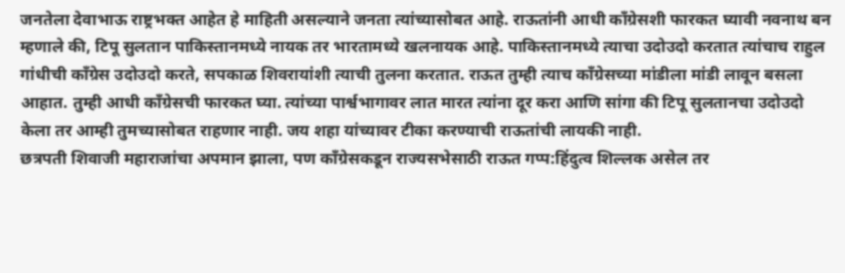जनतेला देवाभाऊ राष्ट्रभक्त आहेत हे माहिती असल्याने जनता त्यांच्यासोबत आहे. राऊतांनी आधी काँग्रेसशी फारकत घ्यावी नवनाथ बन म्हणाले की, टिपू सुलतान पाकिस्तानमध्ये नायक तर भारतामध्ये खलनायक आहे. पाकिस्तानमध्ये त्याचा उदोउदो करतात त्यांचाच राहुल गांधीची काँग्रेस उदोउदो करते, सपकाळ शिवरायांशी त्याची तुलना करतात. राऊत तुम्ही त्याच काँग्रेसच्या मांडीला मांडी लावून बसला आहात. तुम्ही आधी काँग्रेसची फारकत घ्या. त्यांच्या पार्श्वभागावर लात मारत त्यांना दूर करा आणि सांगा की टिपू सुलतानचा उदोउदो केला तर आम्ही तुमच्यासोबत राहणार नाही. जय शहा यांच्यावर टीका करण्याची राऊतांची लायकी नाही.
छत्रपती शिवाजी महाराजांचा अपमान झाला, पण काँग्रेसकडून राज्यसभेसाठी राऊत गप्प:हिंदुत्व शिल्लक असेल तर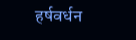हर्षवर्धन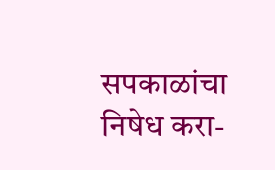सपकाळांचा निषेध करा-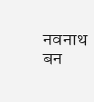नवनाथ बन